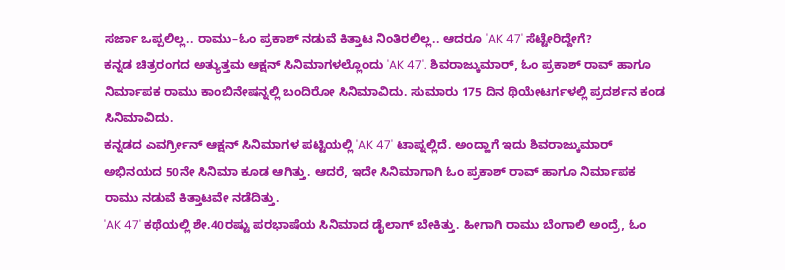ಸರ್ಜಾ ಒಪ್ಪಲಿಲ್ಲ.. ರಾಮು–ಓಂ ಪ್ರಕಾಶ್ ನಡುವೆ ಕಿತ್ತಾಟ ನಿಂತಿರಲಿಲ್ಲ.. ಆದರೂ 'AK 47' ಸೆಟ್ಟೇರಿದ್ದೇಗೆ?
ಕನ್ನಡ ಚಿತ್ರರಂಗದ ಅತ್ಯುತ್ತಮ ಆಕ್ಷನ್ ಸಿನಿಮಾಗಳಲ್ಲೊಂದು 'AK 47'. ಶಿವರಾಜ್ಕುಮಾರ್, ಓಂ ಪ್ರಕಾಶ್ ರಾವ್ ಹಾಗೂ ನಿರ್ಮಾಪಕ ರಾಮು ಕಾಂಬಿನೇಷನ್ನಲ್ಲಿ ಬಂದಿರೋ ಸಿನಿಮಾವಿದು. ಸುಮಾರು 175 ದಿನ ಥಿಯೇಟರ್ಗಳಲ್ಲಿ ಪ್ರದರ್ಶನ ಕಂಡ ಸಿನಿಮಾವಿದು.
ಕನ್ನಡದ ಎವರ್ಗ್ರೀನ್ ಆಕ್ಷನ್ ಸಿನಿಮಾಗಳ ಪಟ್ಟಿಯಲ್ಲಿ 'AK 47' ಟಾಪ್ನಲ್ಲಿದೆ. ಅಂದ್ಹಾಗೆ ಇದು ಶಿವರಾಜ್ಕುಮಾರ್ ಅಭಿನಯದ 50ನೇ ಸಿನಿಮಾ ಕೂಡ ಆಗಿತ್ತು. ಆದರೆ, ಇದೇ ಸಿನಿಮಾಗಾಗಿ ಓಂ ಪ್ರಕಾಶ್ ರಾವ್ ಹಾಗೂ ನಿರ್ಮಾಪಕ ರಾಮು ನಡುವೆ ಕಿತ್ತಾಟವೇ ನಡೆದಿತ್ತು.
'AK 47' ಕಥೆಯಲ್ಲಿ ಶೇ.40ರಷ್ಟು ಪರಭಾಷೆಯ ಸಿನಿಮಾದ ಡೈಲಾಗ್ ಬೇಕಿತ್ತು. ಹೀಗಾಗಿ ರಾಮು ಬೆಂಗಾಲಿ ಅಂದ್ರೆ, ಓಂ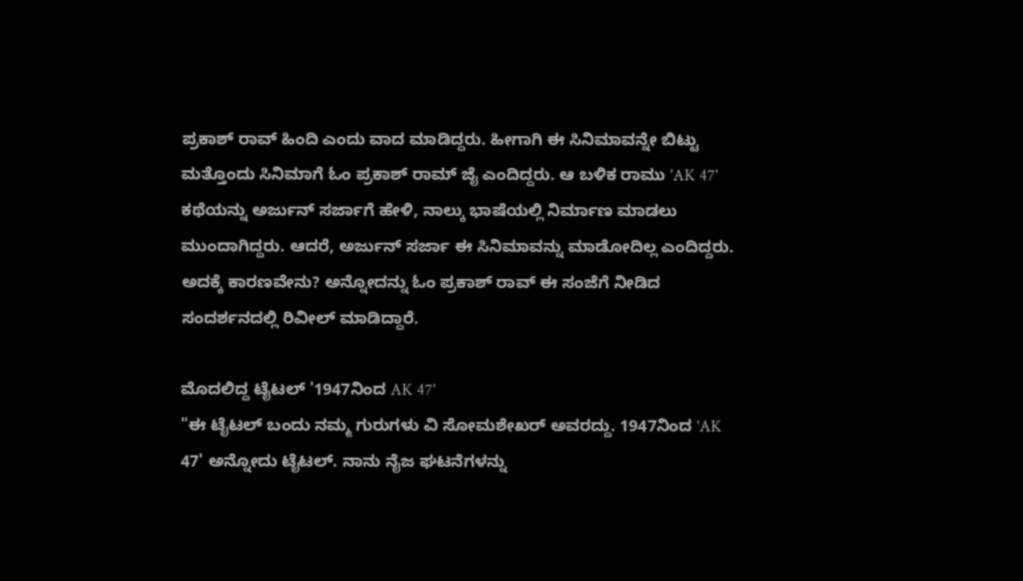ಪ್ರಕಾಶ್ ರಾವ್ ಹಿಂದಿ ಎಂದು ವಾದ ಮಾಡಿದ್ದರು. ಹೀಗಾಗಿ ಈ ಸಿನಿಮಾವನ್ನೇ ಬಿಟ್ಟು ಮತ್ತೊಂದು ಸಿನಿಮಾಗೆ ಓಂ ಪ್ರಕಾಶ್ ರಾಮ್ ಜೈ ಎಂದಿದ್ದರು. ಆ ಬಳಿಕ ರಾಮು 'AK 47' ಕಥೆಯನ್ನು ಅರ್ಜುನ್ ಸರ್ಜಾಗೆ ಹೇಳಿ, ನಾಲ್ಕು ಭಾಷೆಯಲ್ಲಿ ನಿರ್ಮಾಣ ಮಾಡಲು ಮುಂದಾಗಿದ್ದರು. ಆದರೆ, ಅರ್ಜುನ್ ಸರ್ಜಾ ಈ ಸಿನಿಮಾವನ್ನು ಮಾಡೋದಿಲ್ಲ ಎಂದಿದ್ದರು. ಅದಕ್ಕೆ ಕಾರಣವೇನು? ಅನ್ನೋದನ್ನು ಓಂ ಪ್ರಕಾಶ್ ರಾವ್ ಈ ಸಂಜೆಗೆ ನೀಡಿದ ಸಂದರ್ಶನದಲ್ಲಿ ರಿವೀಲ್ ಮಾಡಿದ್ದಾರೆ.

ಮೊದಲಿದ್ದ ಟೈಟಲ್ '1947ನಿಂದ AK 47'
"ಈ ಟೈಟಲ್ ಬಂದು ನಮ್ಮ ಗುರುಗಳು ವಿ ಸೋಮಶೇಖರ್ ಅವರದ್ದು. 1947ನಿಂದ 'AK 47' ಅನ್ನೋದು ಟೈಟಲ್. ನಾನು ನೈಜ ಘಟನೆಗಳನ್ನು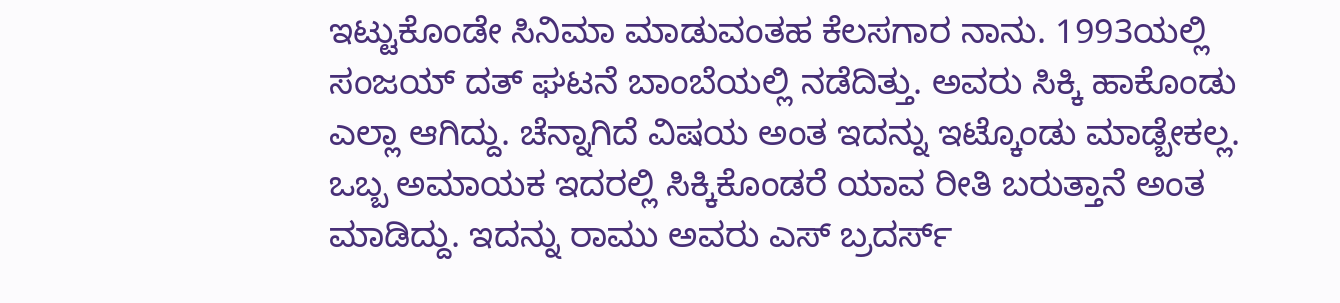ಇಟ್ಟುಕೊಂಡೇ ಸಿನಿಮಾ ಮಾಡುವಂತಹ ಕೆಲಸಗಾರ ನಾನು. 1993ಯಲ್ಲಿ ಸಂಜಯ್ ದತ್ ಘಟನೆ ಬಾಂಬೆಯಲ್ಲಿ ನಡೆದಿತ್ತು. ಅವರು ಸಿಕ್ಕಿ ಹಾಕೊಂಡು ಎಲ್ಲಾ ಆಗಿದ್ದು. ಚೆನ್ನಾಗಿದೆ ವಿಷಯ ಅಂತ ಇದನ್ನು ಇಟ್ಕೊಂಡು ಮಾಡ್ಬೇಕಲ್ಲ. ಒಬ್ಬ ಅಮಾಯಕ ಇದರಲ್ಲಿ ಸಿಕ್ಕಿಕೊಂಡರೆ ಯಾವ ರೀತಿ ಬರುತ್ತಾನೆ ಅಂತ ಮಾಡಿದ್ದು. ಇದನ್ನು ರಾಮು ಅವರು ಎಸ್ ಬ್ರದರ್ಸ್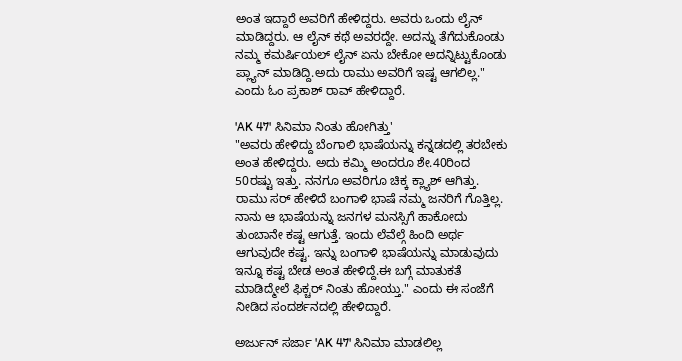ಅಂತ ಇದ್ದಾರೆ ಅವರಿಗೆ ಹೇಳಿದ್ದರು. ಅವರು ಒಂದು ಲೈನ್ ಮಾಡಿದ್ದರು. ಆ ಲೈನ್ ಕಥೆ ಅವರದ್ದೇ. ಅದನ್ನು ತೆಗೆದುಕೊಂಡು ನಮ್ಮ ಕಮರ್ಷಿಯಲ್ ಲೈನ್ ಏನು ಬೇಕೋ ಅದನ್ನಿಟ್ಟುಕೊಂಡು ಪ್ಲ್ಯಾನ್ ಮಾಡಿದ್ದಿ.ಅದು ರಾಮು ಅವರಿಗೆ ಇಷ್ಟ ಆಗಲಿಲ್ಲ." ಎಂದು ಓಂ ಪ್ರಕಾಶ್ ರಾವ್ ಹೇಳಿದ್ದಾರೆ.

'AK 47' ಸಿನಿಮಾ ನಿಂತು ಹೋಗಿತ್ತು'
"ಅವರು ಹೇಳಿದ್ದು ಬೆಂಗಾಲಿ ಭಾಷೆಯನ್ನು ಕನ್ನಡದಲ್ಲಿ ತರಬೇಕು ಅಂತ ಹೇಳಿದ್ದರು. ಅದು ಕಮ್ಮಿ ಅಂದರೂ ಶೇ.40ರಿಂದ 50ರಷ್ಟು ಇತ್ತು. ನನಗೂ ಅವರಿಗೂ ಚಿಕ್ಕ ಕ್ಲ್ಯಾಶ್ ಆಗಿತ್ತು. ರಾಮು ಸರ್ ಹೇಳಿದೆ ಬಂಗಾಳಿ ಭಾಷೆ ನಮ್ಮ ಜನರಿಗೆ ಗೊತ್ತಿಲ್ಲ. ನಾನು ಆ ಭಾಷೆಯನ್ನು ಜನಗಳ ಮನಸ್ಸಿಗೆ ಹಾಕೋದು ತುಂಬಾನೇ ಕಷ್ಟ ಆಗುತ್ತೆ. ಇಂದು ಲೆವೆಲ್ಗೆ ಹಿಂದಿ ಅರ್ಥ ಆಗುವುದೇ ಕಷ್ಟ. ಇನ್ನು ಬಂಗಾಳಿ ಭಾಷೆಯನ್ನು ಮಾಡುವುದು ಇನ್ನೂ ಕಷ್ಟ ಬೇಡ ಅಂತ ಹೇಳಿದ್ದೆ.ಈ ಬಗ್ಗೆ ಮಾತುಕತೆ ಮಾಡಿದ್ಮೇಲೆ ಫಿಕ್ಚರ್ ನಿಂತು ಹೋಯ್ತು." ಎಂದು ಈ ಸಂಜೆಗೆ ನೀಡಿದ ಸಂದರ್ಶನದಲ್ಲಿ ಹೇಳಿದ್ದಾರೆ.

ಅರ್ಜುನ್ ಸರ್ಜಾ 'AK 47' ಸಿನಿಮಾ ಮಾಡಲಿಲ್ಲ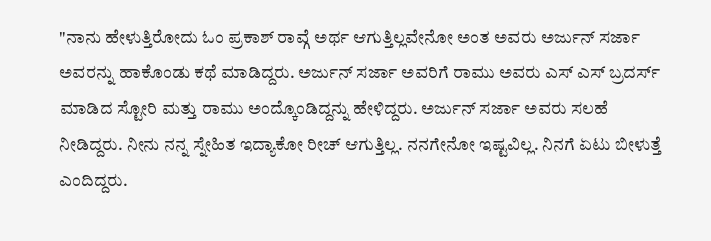"ನಾನು ಹೇಳುತ್ತಿರೋದು ಓಂ ಪ್ರಕಾಶ್ ರಾವ್ಗೆ ಅರ್ಥ ಆಗುತ್ತಿಲ್ಲವೇನೋ ಅಂತ ಅವರು ಅರ್ಜುನ್ ಸರ್ಜಾ ಅವರನ್ನು ಹಾಕೊಂಡು ಕಥೆ ಮಾಡಿದ್ದರು. ಅರ್ಜುನ್ ಸರ್ಜಾ ಅವರಿಗೆ ರಾಮು ಅವರು ಎಸ್ ಎಸ್ ಬ್ರದರ್ಸ್ ಮಾಡಿದ ಸ್ಟೋರಿ ಮತ್ತು ರಾಮು ಅಂದ್ಕೊಂಡಿದ್ದನ್ನು ಹೇಳಿದ್ದರು. ಅರ್ಜುನ್ ಸರ್ಜಾ ಅವರು ಸಲಹೆ ನೀಡಿದ್ದರು. ನೀನು ನನ್ನ ಸ್ನೇಹಿತ ಇದ್ಯಾಕೋ ರೀಚ್ ಆಗುತ್ತಿಲ್ಲ. ನನಗೇನೋ ಇಷ್ಟವಿಲ್ಲ. ನಿನಗೆ ಏಟು ಬೀಳುತ್ತೆ ಎಂದಿದ್ದರು.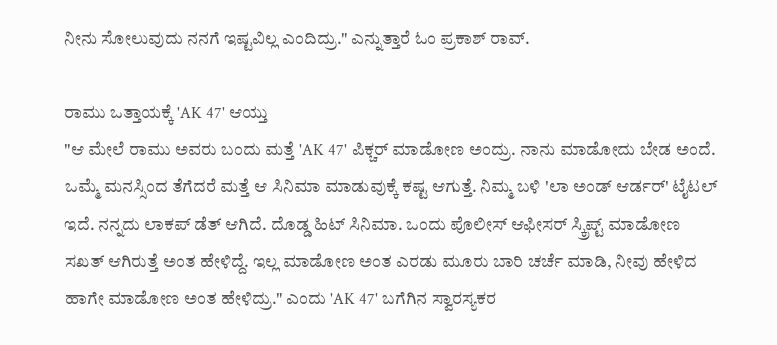ನೀನು ಸೋಲುವುದು ನನಗೆ ಇಷ್ಟವಿಲ್ಲ ಎಂದಿದ್ರು." ಎನ್ನುತ್ತಾರೆ ಓಂ ಪ್ರಕಾಶ್ ರಾವ್.

ರಾಮು ಒತ್ತಾಯಕ್ಕೆ 'AK 47' ಆಯ್ತು
"ಆ ಮೇಲೆ ರಾಮು ಅವರು ಬಂದು ಮತ್ತೆ 'AK 47' ಪಿಕ್ಚರ್ ಮಾಡೋಣ ಅಂದ್ರು. ನಾನು ಮಾಡೋದು ಬೇಡ ಅಂದೆ. ಒಮ್ಮೆ ಮನಸ್ಸಿಂದ ತೆಗೆದರೆ ಮತ್ತೆ ಆ ಸಿನಿಮಾ ಮಾಡುವುಕ್ಕೆ ಕಷ್ಟ ಆಗುತ್ತೆ. ನಿಮ್ಮ ಬಳಿ 'ಲಾ ಅಂಡ್ ಆರ್ಡರ್' ಟೈಟಲ್ ಇದೆ. ನನ್ನದು ಲಾಕಪ್ ಡೆತ್ ಆಗಿದೆ. ದೊಡ್ಡ ಹಿಟ್ ಸಿನಿಮಾ. ಒಂದು ಪೊಲೀಸ್ ಆಫೀಸರ್ ಸ್ಕ್ರಿಪ್ಟ್ ಮಾಡೋಣ ಸಖತ್ ಆಗಿರುತ್ತೆ ಅಂತ ಹೇಳಿದ್ದೆ. ಇಲ್ಲ ಮಾಡೋಣ ಅಂತ ಎರಡು ಮೂರು ಬಾರಿ ಚರ್ಚೆ ಮಾಡಿ, ನೀವು ಹೇಳಿದ ಹಾಗೇ ಮಾಡೋಣ ಅಂತ ಹೇಳಿದ್ರು." ಎಂದು 'AK 47' ಬಗೆಗಿನ ಸ್ವಾರಸ್ಯಕರ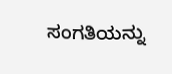ಸಂಗತಿಯನ್ನು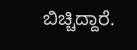ಬಿಚ್ಚಿದ್ದಾರೆ.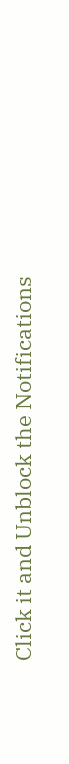Click it and Unblock the Notifications